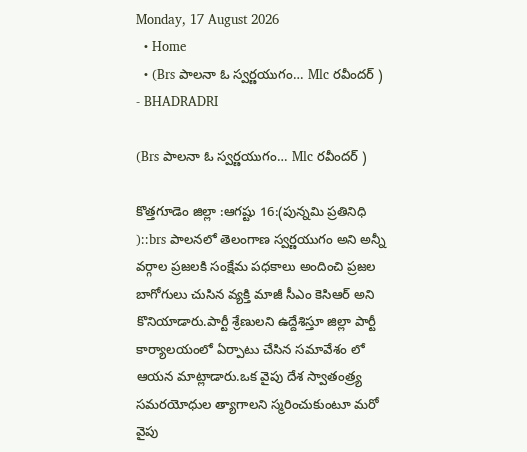Monday, 17 August 2026
  • Home
  • (Brs పాలనా ఓ స్వర్ణయుగం… Mlc రవీందర్ )
- BHADRADRI

(Brs పాలనా ఓ స్వర్ణయుగం… Mlc రవీందర్ )

కొత్తగూడెం జిల్లా :ఆగష్టు 16:(పున్నమి ప్రతినిధి )::brs పాలనలో తెలంగాణ స్వర్ణయుగం అని అన్నీ వర్గాల ప్రజలకి సంక్షేమ పధకాలు అందించి ప్రజల బాగోగులు చుసిన వ్యక్తి మాజీ సీఎం కెసిఆర్ అని కొనియాడారు.పార్టీ శ్రేణులని ఉద్దేశిస్తూ జిల్లా పార్టీ కార్యాలయంలో ఏర్పాటు చేసిన సమావేశం లో ఆయన మాట్లాడారు.ఒక వైపు దేశ స్వాతంత్ర్య సమరయోధుల త్యాగాలని స్మరించుకుంటూ మరో వైపు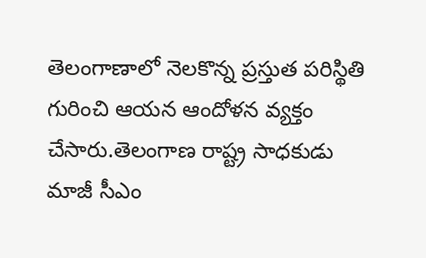తెలంగాణాలో నెలకొన్న ప్రస్తుత పరిస్థితి గురించి ఆయన ఆందోళన వ్యక్తం చేసారు.తెలంగాణ రాష్ట్ర సాధకుడు మాజీ సీఎం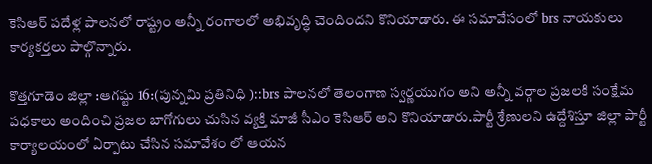కెసిఆర్ పదేళ్ల పాలనలో రాష్ట్రం అన్నీ రంగాలలో అభివృద్ధి చెందిందని కొనియాడారు. ఈ సమావేసంలో brs నాయకులు కార్యకర్తలు పాల్గొన్నారు.

కొత్తగూడెం జిల్లా :ఆగష్టు 16:(పున్నమి ప్రతినిధి )::brs పాలనలో తెలంగాణ స్వర్ణయుగం అని అన్నీ వర్గాల ప్రజలకి సంక్షేమ పధకాలు అందించి ప్రజల బాగోగులు చుసిన వ్యక్తి మాజీ సీఎం కెసిఆర్ అని కొనియాడారు.పార్టీ శ్రేణులని ఉద్దేశిస్తూ జిల్లా పార్టీ కార్యాలయంలో ఏర్పాటు చేసిన సమావేశం లో ఆయన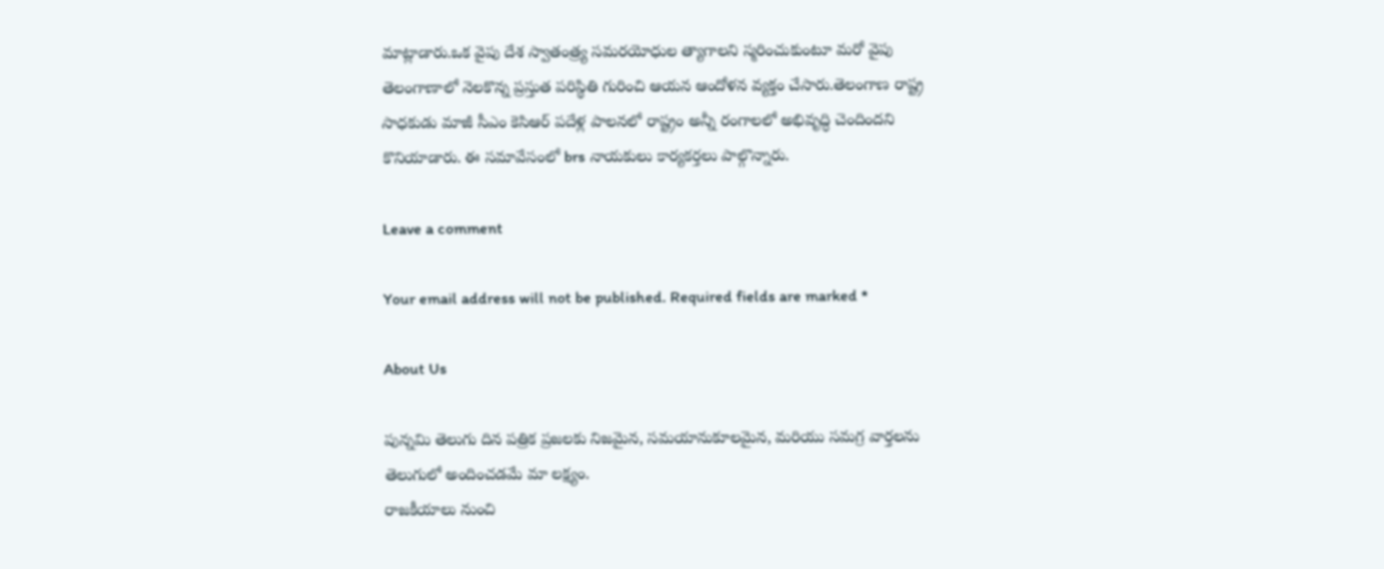మాట్లాడారు.ఒక వైపు దేశ స్వాతంత్ర్య సమరయోధుల త్యాగాలని స్మరించుకుంటూ మరో వైపు తెలంగాణాలో నెలకొన్న ప్రస్తుత పరిస్థితి గురించి ఆయన ఆందోళన వ్యక్తం చేసారు.తెలంగాణ రాష్ట్ర సాధకుడు మాజీ సీఎం కెసిఆర్ పదేళ్ల పాలనలో రాష్ట్రం అన్నీ రంగాలలో అభివృద్ధి చెందిందని కొనియాడారు. ఈ సమావేసంలో brs నాయకులు కార్యకర్తలు పాల్గొన్నారు.

Leave a comment

Your email address will not be published. Required fields are marked *

About Us

పున్నమి తెలుగు దిన పత్రిక ప్రజలకు నిజమైన, సమయానుకూలమైన, మరియు సమగ్ర వార్తలను తెలుగులో అందించడమే మా లక్ష్యం.
రాజకీయాలు నుంచి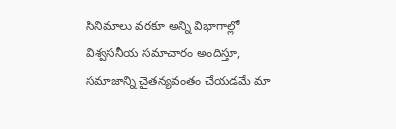సినిమాలు వరకూ అన్ని విభాగాల్లో విశ్వసనీయ సమాచారం అందిస్తూ, సమాజాన్ని చైతన్యవంతం చేయడమే మా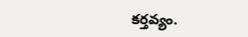కర్తవ్యం.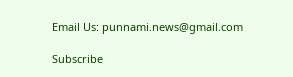Email Us: punnami.news@gmail.com

Subscribe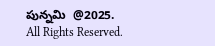పున్నమి  @2025. All Rights Reserved.